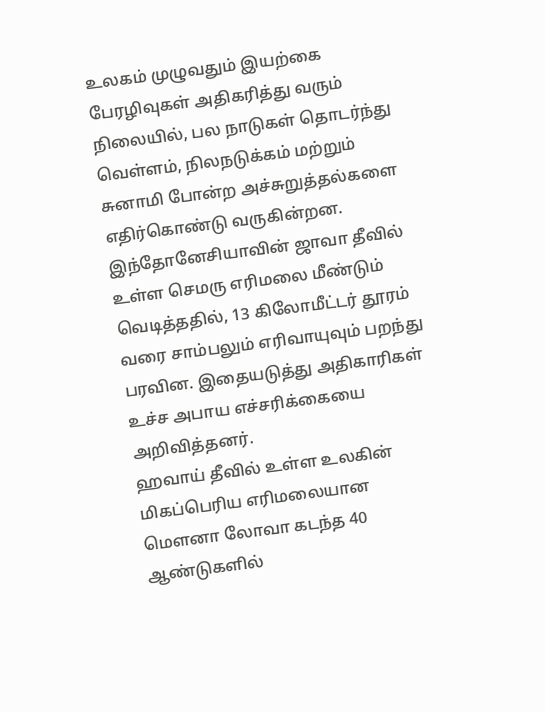உலகம் முழுவதும் இயற்கை பேரழிவுகள் அதிகரித்து வரும் நிலையில், பல நாடுகள் தொடர்ந்து வெள்ளம், நிலநடுக்கம் மற்றும் சுனாமி போன்ற அச்சுறுத்தல்களை எதிர்கொண்டு வருகின்றன.
இந்தோனேசியாவின் ஜாவா தீவில் உள்ள செமரு எரிமலை மீண்டும் வெடித்ததில், 13 கிலோமீட்டர் தூரம் வரை சாம்பலும் எரிவாயுவும் பறந்து பரவின. இதையடுத்து அதிகாரிகள் உச்ச அபாய எச்சரிக்கையை அறிவித்தனர்.
ஹவாய் தீவில் உள்ள உலகின் மிகப்பெரிய எரிமலையான மௌனா லோவா கடந்த 40 ஆண்டுகளில்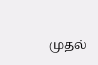முதல்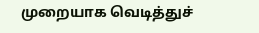முறையாக வெடித்துச்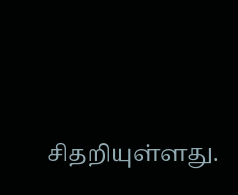சிதறியுள்ளது.